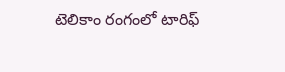టెలికాం రంగంలో టారిఫ్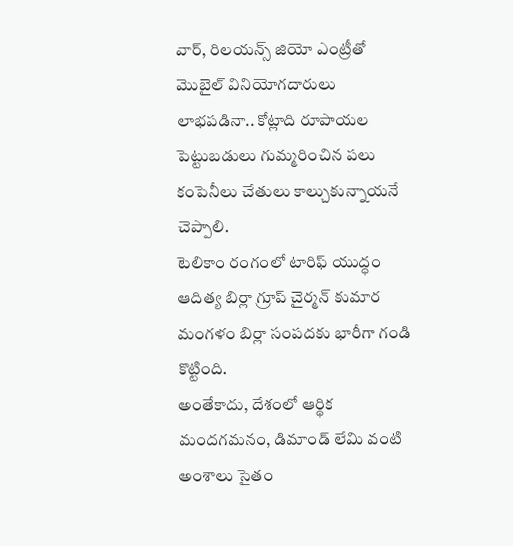వార్, రిలయన్స్ జియో ఎంట్రీతో మొబైల్ వినియోగదారులు లాభపడినా.. కోట్లాది రూపాయల పెట్టుబడులు గుమ్మరించిన పలు కంపెనీలు చేతులు కాల్చుకున్నాయనే చెప్పాలి.
టెలికాం రంగంలో టారిఫ్ యుద్ధం ఆదిత్య బిర్లా గ్రూప్ చైర్మన్ కుమార మంగళం బిర్లా సంపదకు భారీగా గండి కొట్టింది.
అంతేకాదు, దేశంలో ఆర్థిక మందగమనం, డిమాండ్ లేమి వంటి అంశాలు సైతం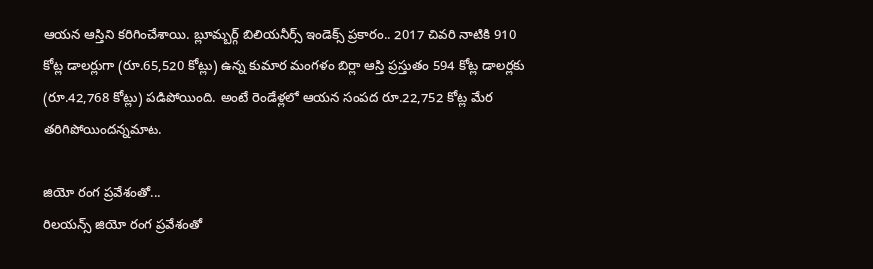ఆయన ఆస్తిని కరిగించేశాయి. బ్లూమ్బర్గ్ బిలియనీర్స్ ఇండెక్స్ ప్రకారం.. 2017 చివరి నాటికి 910 కోట్ల డాలర్లుగా (రూ.65,520 కోట్లు) ఉన్న కుమార మంగళం బిర్లా ఆస్తి ప్రస్తుతం 594 కోట్ల డాలర్లకు (రూ.42,768 కోట్లు) పడిపోయింది. అంటే రెండేళ్లలో ఆయన సంపద రూ.22,752 కోట్ల మేర తరిగిపోయిందన్నమాట.

జియో రంగ ప్రవేశంతో...
రిలయన్స్ జియో రంగ ప్రవేశంతో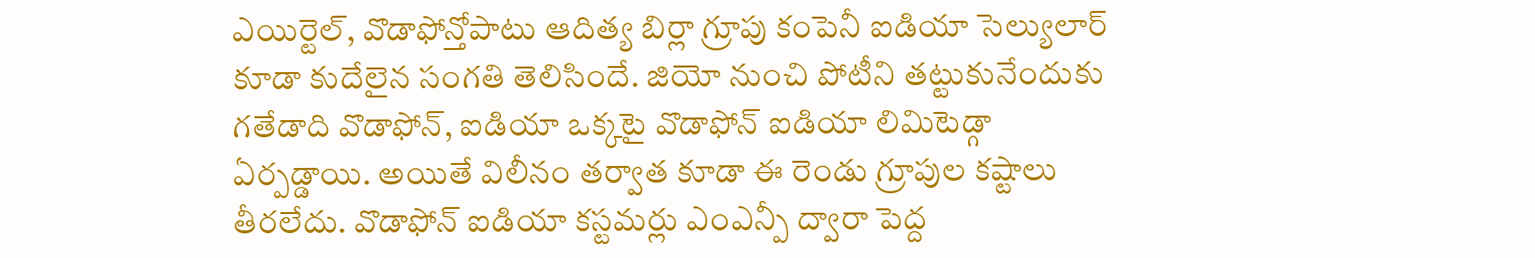ఎయిర్టెల్, వొడాఫోన్తోపాటు ఆదిత్య బిర్లా గ్రూపు కంపెనీ ఐడియా సెల్యులార్ కూడా కుదేలైన సంగతి తెలిసిందే. జియో నుంచి పోటీని తట్టుకునేందుకు గతేడాది వొడాఫోన్, ఐడియా ఒక్కటై వొడాఫోన్ ఐడియా లిమిటెడ్గా ఏర్పడ్డాయి. అయితే విలీనం తర్వాత కూడా ఈ రెండు గ్రూపుల కష్టాలు తీరలేదు. వొడాఫోన్ ఐడియా కస్టమర్లు ఎంఎన్పీ ద్వారా పెద్ద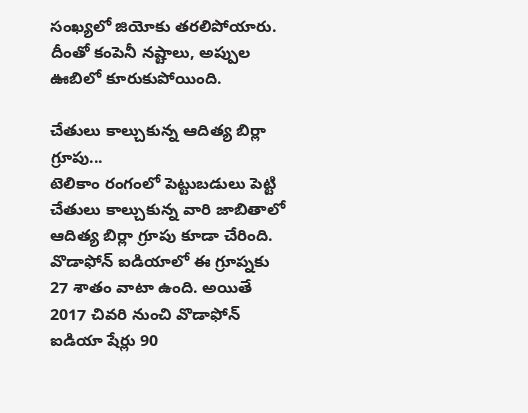సంఖ్యలో జియోకు తరలిపోయారు. దీంతో కంపెనీ నష్టాలు, అప్పుల ఊబిలో కూరుకుపోయింది.

చేతులు కాల్చుకున్న ఆదిత్య బిర్లా గ్రూపు...
టెలికాం రంగంలో పెట్టుబడులు పెట్టి చేతులు కాల్చుకున్న వారి జాబితాలో ఆదిత్య బిర్లా గ్రూపు కూడా చేరింది. వొడాఫోన్ ఐడియాలో ఈ గ్రూప్నకు 27 శాతం వాటా ఉంది. అయితే 2017 చివరి నుంచి వొడాఫోన్ ఐడియా షేర్లు 90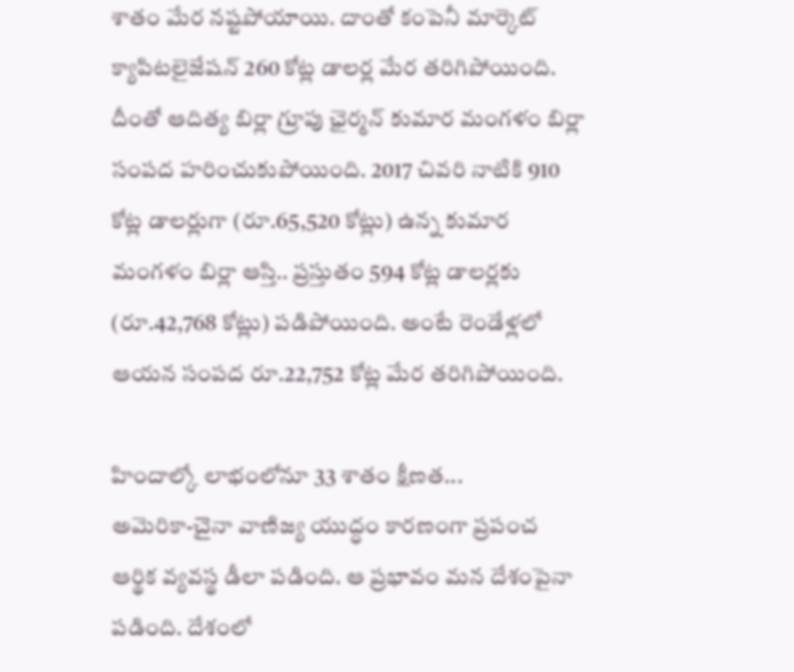శాతం మేర నష్టపోయాయి. దాంతో కంపెనీ మార్కెట్ క్యాపిటలైజేషన్ 260 కోట్ల డాలర్ల మేర తరిగిపోయింది. దీంతో ఆదిత్య బిర్లా గ్రూపు ఛైర్మన్ కుమార మంగళం బిర్లా సంపద హరించుకుపోయింది. 2017 చివరి నాటికి 910 కోట్ల డాలర్లుగా (రూ.65,520 కోట్లు) ఉన్న కుమార మంగళం బిర్లా ఆస్తి.. ప్రస్తుతం 594 కోట్ల డాలర్లకు (రూ.42,768 కోట్లు) పడిపోయింది. అంటే రెండేళ్లలో ఆయన సంపద రూ.22,752 కోట్ల మేర తరిగిపోయింది.

హిందాల్కో లాభంలోనూ 33 శాతం క్షీణత...
అమెరికా-చైనా వాణిజ్య యుద్ధం కారణంగా ప్రపంచ ఆర్థిక వ్యవస్థ డీలా పడింది. ఆ ప్రభావం మన దేశంపైనా పడింది. దేశంలో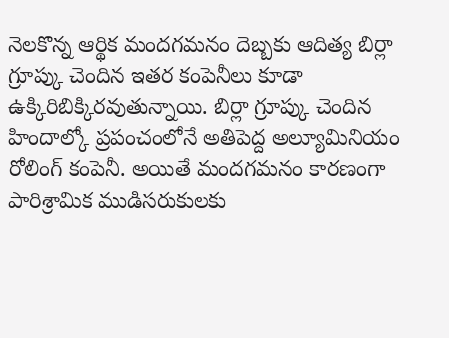నెలకొన్న ఆర్థిక మందగమనం దెబ్బకు ఆదిత్య బిర్లా గ్రూప్కు చెందిన ఇతర కంపెనీలు కూడా ఉక్కిరిబిక్కిరవుతున్నాయి. బిర్లా గ్రూప్కు చెందిన హిందాల్కో ప్రపంచంలోనే అతిపెద్ద అల్యూమినియం రోలింగ్ కంపెనీ. అయితే మందగమనం కారణంగా పారిశ్రామిక ముడిసరుకులకు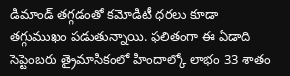డిమాండ్ తగ్గడంతో కమోడిటీ ధరలు కూడా తగ్గుముఖం పడుతున్నాయి. ఫలితంగా ఈ ఏడాది సెప్టెంబరు త్రైమాసికంలో హిందాల్కో లాభం 33 శాతం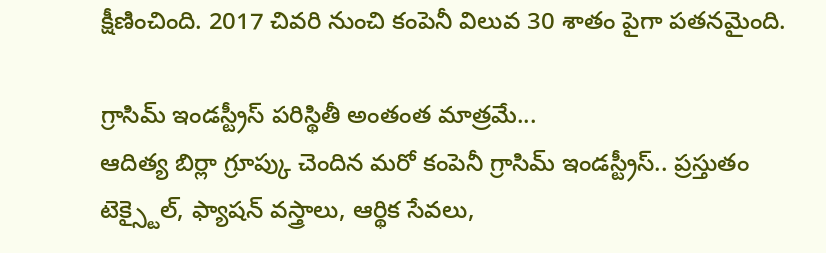క్షీణించింది. 2017 చివరి నుంచి కంపెనీ విలువ 30 శాతం పైగా పతనమైంది.

గ్రాసిమ్ ఇండస్ట్రీస్ పరిస్థితీ అంతంత మాత్రమే...
ఆదిత్య బిర్లా గ్రూప్కు చెందిన మరో కంపెనీ గ్రాసిమ్ ఇండస్ట్రీస్.. ప్రస్తుతం టెక్స్టైల్, ఫ్యాషన్ వస్త్రాలు, ఆర్థిక సేవలు,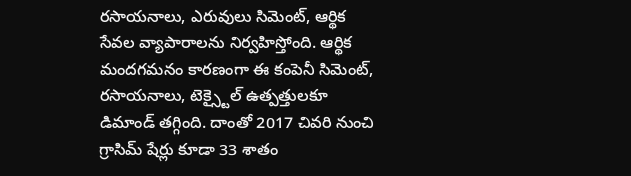రసాయనాలు, ఎరువులు సిమెంట్, ఆర్థిక సేవల వ్యాపారాలను నిర్వహిస్తోంది. ఆర్థిక మందగమనం కారణంగా ఈ కంపెనీ సిమెంట్, రసాయనాలు, టెక్స్టైల్ ఉత్పత్తులకూ డిమాండ్ తగ్గింది. దాంతో 2017 చివరి నుంచి గ్రాసిమ్ షేర్లు కూడా 33 శాతం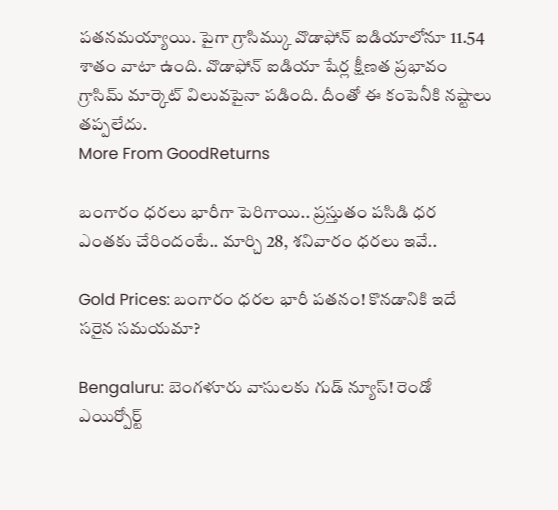పతనమయ్యాయి. పైగా గ్రాసిమ్కు వొడాఫోన్ ఐడియాలోనూ 11.54 శాతం వాటా ఉంది. వొడాఫోన్ ఐడియా షేర్ల క్షీణత ప్రభావం గ్రాసిమ్ మార్కెట్ విలువపైనా పడింది. దీంతో ఈ కంపెనీకి నష్టాలు తప్పలేదు.
More From GoodReturns

బంగారం ధరలు భారీగా పెరిగాయి.. ప్రస్తుతం పసిడి ధర ఎంతకు చేరిందంటే.. మార్చి 28, శనివారం ధరలు ఇవే..

Gold Prices: బంగారం ధరల భారీ పతనం! కొనడానికి ఇదే సరైన సమయమా?

Bengaluru: బెంగళూరు వాసులకు గుడ్ న్యూస్! రెండో ఎయిర్పోర్ట్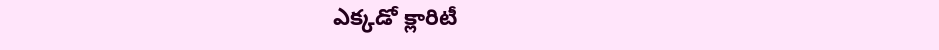ఎక్కడో క్లారిటీ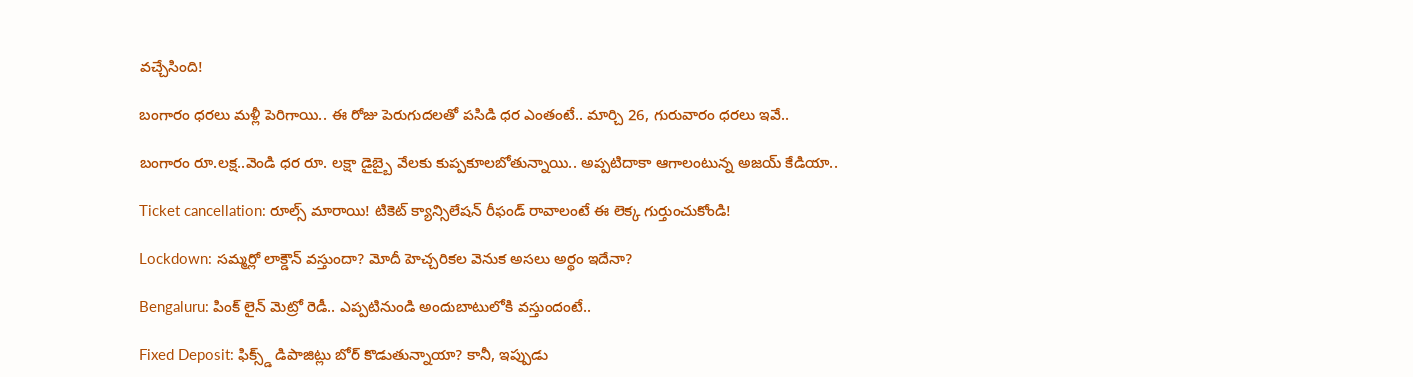వచ్చేసింది!

బంగారం ధరలు మళ్లీ పెరిగాయి.. ఈ రోజు పెరుగుదలతో పసిడి ధర ఎంతంటే.. మార్చి 26, గురువారం ధరలు ఇవే..

బంగారం రూ.లక్ష..వెండి ధర రూ. లక్షా డైబ్బై వేలకు కుప్పకూలబోతున్నాయి.. అప్పటిదాకా ఆగాలంటున్న అజయ్ కేడియా..

Ticket cancellation: రూల్స్ మారాయి! టికెట్ క్యాన్సిలేషన్ రీఫండ్ రావాలంటే ఈ లెక్క గుర్తుంచుకోండి!

Lockdown: సమ్మర్లో లాక్డౌన్ వస్తుందా? మోదీ హెచ్చరికల వెనుక అసలు అర్థం ఇదేనా?

Bengaluru: పింక్ లైన్ మెట్రో రెడీ.. ఎప్పటినుండి అందుబాటులోకి వస్తుందంటే..

Fixed Deposit: ఫిక్స్డ్ డిపాజిట్లు బోర్ కొడుతున్నాయా? కానీ, ఇప్పుడు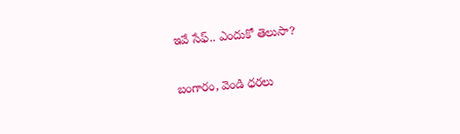ఇవే సేఫ్.. ఎందుకో తెలుసా?

బంగారం, వెండి ధరలు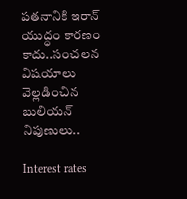పతనానికి ఇరాన్ యుద్ధం కారణం కాదు..సంచలన విషయాలు వెల్లడించిన బులియన్ నిపుణులు..

Interest rates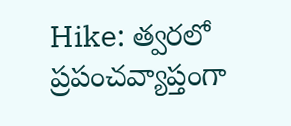Hike: త్వరలో ప్రపంచవ్యాప్తంగా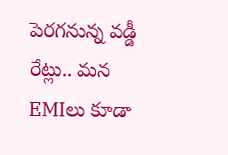పెరగనున్న వడ్డీ రేట్లు.. మన EMIలు కూడా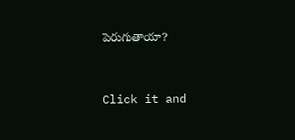పెరుగుతాయా?



Click it and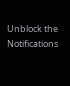Unblock the Notifications